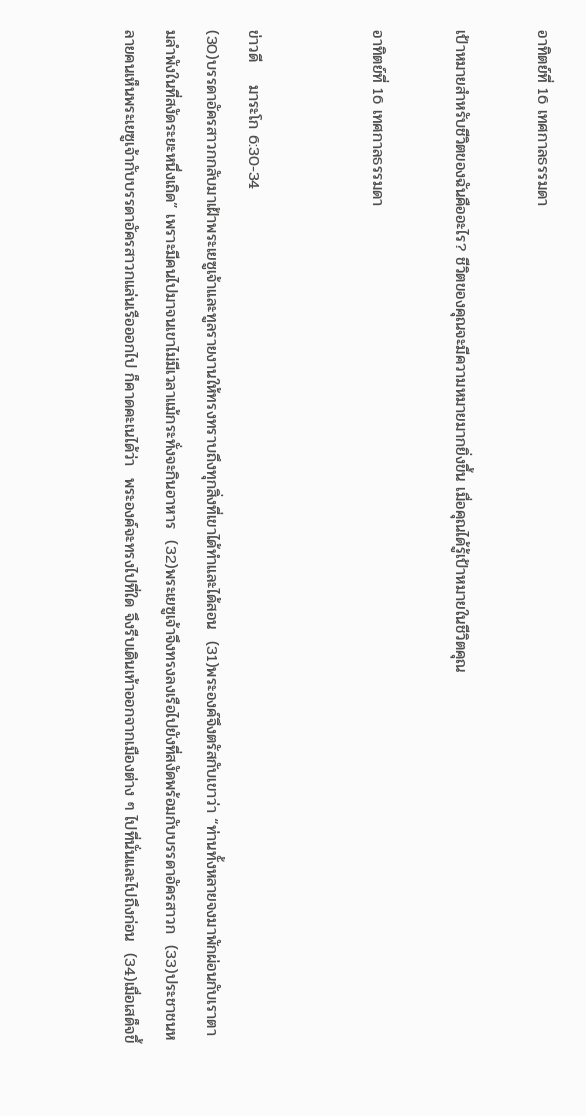อาทิตย์ที่ 16 เทศกาลธรรมดา

เป้าหมายสำหรับชีวิตของฉันคืออะไร? ชีวิตของคุณจะมีความหมายมากยิ่งขึ้น เมื่อคุณได้รู้เป้าหมายในชีวิตคุณ

อาทิตย์ที่ 16 เทศกาลธรรมดา


ข่าวดี    มาระโก 6:30-34
(30)บรรดาอัครสาวกกลับมาเฝ้าพระเยซูเจ้าและทูลรายงานให้ทรงทราบถึงทุกสิ่งที่เขาได้ทำและได้สอน  (31)พระองค์จึงตรัสกับเขาว่า “ท่านทั้งหลายจงมาพักผ่อนกับเราตามลำพังในที่สงัดระยะหนึ่งเถิด” เพราะมีคนไปมาจนเขาไม่มีเวลาแม้กระทั่งจะกินอาหาร  (32)พระเยซูเจ้าจึงทรงลงเรือไปยังที่สงัดพร้อมกับบรรดาอัครสาวก  (33)ประชาชนหลายคนเห็นพระเยซูเจ้ากับบรรดาอัครสาวกแล่นเรือออกไป ก็คาดคะเนได้ว่า  พระองค์จะทรงไปที่ใด จึงรีบเดินเท้าออกจากเมืองต่าง ๆ ไปที่นั่นและไปถึงก่อน  (34)เมื่อเสด็จขึ้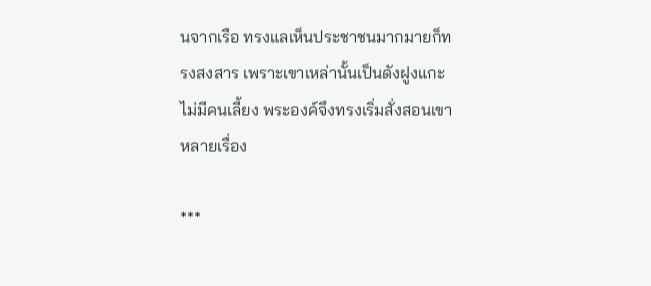นจากเรือ ทรงแลเห็นประชาชนมากมายก็ทรงสงสาร เพราะเขาเหล่านั้นเป็นดังฝูงแกะไม่มีคนเลี้ยง พระองค์จึงทรงเริ่มสั่งสอนเขาหลายเรื่อง

***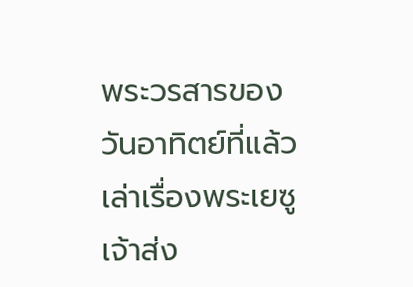พระวรสารของวันอาทิตย์ที่แล้ว เล่าเรื่องพระเยซูเจ้าส่ง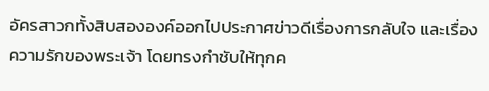อัครสาวกทั้งสิบสององค์ออกไปประกาศข่าวดีเรื่องการกลับใจ และเรื่องความรักของพระเจ้า โดยทรงกำชับให้ทุกค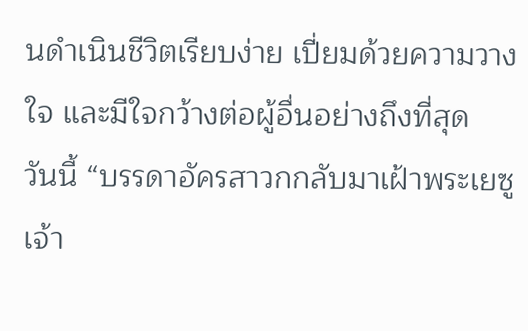นดำเนินชีวิตเรียบง่าย เปี่ยมด้วยความวางใจ และมีใจกว้างต่อผู้อื่นอย่างถึงที่สุด
วันนี้ “บรรดาอัครสาวกกลับมาเฝ้าพระเยซูเจ้า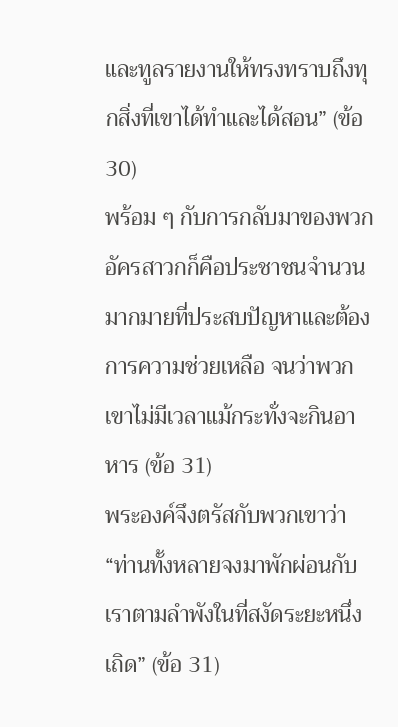และทูลรายงานให้ทรงทราบถึงทุกสิ่งที่เขาได้ทำและได้สอน” (ข้อ 30)
พร้อม ๆ กับการกลับมาของพวกอัครสาวกก็คือประชาชนจำนวนมากมายที่ประสบปัญหาและต้องการความช่วยเหลือ จนว่าพวกเขาไม่มีเวลาแม้กระทั่งจะกินอาหาร (ข้อ 31)
พระองค์จึงตรัสกับพวกเขาว่า “ท่านทั้งหลายจงมาพักผ่อนกับเราตามลำพังในที่สงัดระยะหนึ่งเถิด” (ข้อ 31)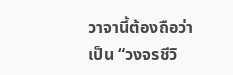วาจานี้ต้องถือว่าเป็น “วงจรชีวิ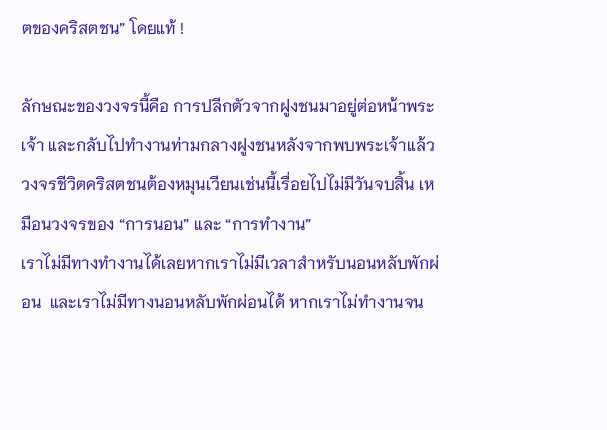ตของคริสตชน” โดยแท้ !

ลักษณะของวงจรนี้คือ การปลีกตัวจากฝูงชนมาอยู่ต่อหน้าพระเจ้า และกลับไปทำงานท่ามกลางฝูงชนหลังจากพบพระเจ้าแล้ว
วงจรชีวิตคริสตชนต้องหมุนเวียนเช่นนี้เรื่อยไปไม่มีวันจบสิ้น เหมือนวงจรของ “การนอน” และ “การทำงาน”
เราไม่มีทางทำงานได้เลยหากเราไม่มีเวลาสำหรับนอนหลับพักผ่อน  และเราไม่มีทางนอนหลับพักผ่อนได้ หากเราไม่ทำงานจน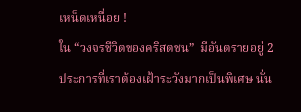เหน็ดเหนื่อย !
ใน “วงจรชีวิตของคริสตชน”  มีอันตรายอยู่ 2 ประการที่เราต้องเฝ้าระวังมากเป็นพิเศษ นั่น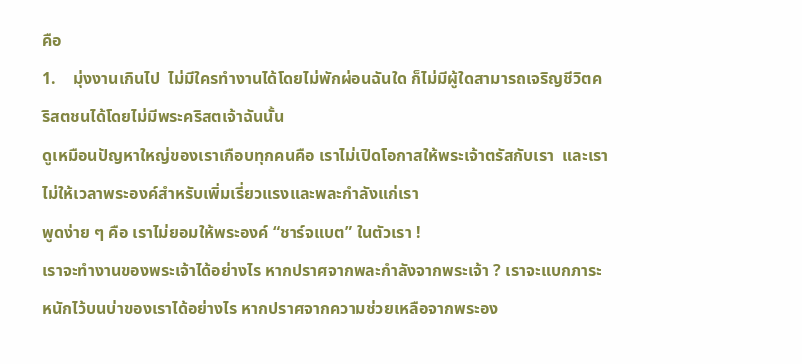คือ
1.    มุ่งงานเกินไป  ไม่มีใครทำงานได้โดยไม่พักผ่อนฉันใด ก็ไม่มีผู้ใดสามารถเจริญชีวิตคริสตชนได้โดยไม่มีพระคริสตเจ้าฉันนั้น
ดูเหมือนปัญหาใหญ่ของเราเกือบทุกคนคือ เราไม่เปิดโอกาสให้พระเจ้าตรัสกับเรา  และเราไม่ให้เวลาพระองค์สำหรับเพิ่มเรี่ยวแรงและพละกำลังแก่เรา
พูดง่าย ๆ คือ เราไม่ยอมให้พระองค์ “ชาร์จแบต” ในตัวเรา !
เราจะทำงานของพระเจ้าได้อย่างไร หากปราศจากพละกำลังจากพระเจ้า ? เราจะแบกภาระหนักไว้บนบ่าของเราได้อย่างไร หากปราศจากความช่วยเหลือจากพระอง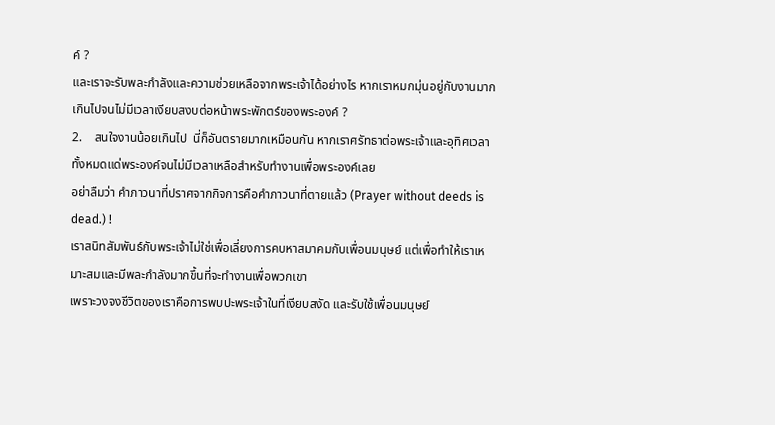ค์ ?
และเราจะรับพละกำลังและความช่วยเหลือจากพระเจ้าได้อย่างไร หากเราหมกมุ่นอยู่กับงานมากเกินไปจนไม่มีเวลาเงียบสงบต่อหน้าพระพักตร์ของพระองค์ ?
2.    สนใจงานน้อยเกินไป  นี่ก็อันตรายมากเหมือนกัน หากเราศรัทธาต่อพระเจ้าและอุทิศเวลาทั้งหมดแด่พระองค์จนไม่มีเวลาเหลือสำหรับทำงานเพื่อพระองค์เลย
อย่าลืมว่า คำภาวนาที่ปราศจากกิจการคือคำภาวนาที่ตายแล้ว (Prayer without deeds is dead.) !
เราสนิทสัมพันธ์กับพระเจ้าไม่ใช่เพื่อเลี่ยงการคบหาสมาคมกับเพื่อนมนุษย์ แต่เพื่อทำให้เราเหมาะสมและมีพละกำลังมากขึ้นที่จะทำงานเพื่อพวกเขา
เพราะวงจงชีวิตของเราคือการพบปะพระเจ้าในที่เงียบสงัด และรับใช้เพื่อนมนุษย์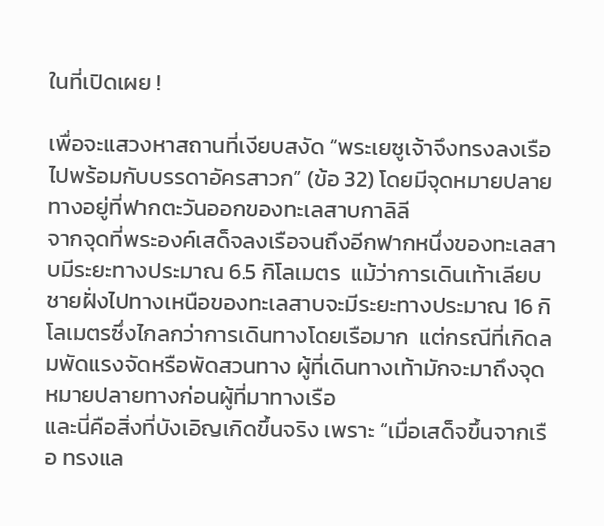ในที่เปิดเผย !

เพื่อจะแสวงหาสถานที่เงียบสงัด “พระเยซูเจ้าจึงทรงลงเรือไปพร้อมกับบรรดาอัครสาวก” (ข้อ 32) โดยมีจุดหมายปลายทางอยู่ที่ฟากตะวันออกของทะเลสาบกาลิลี
จากจุดที่พระองค์เสด็จลงเรือจนถึงอีกฟากหนึ่งของทะเลสาบมีระยะทางประมาณ 6.5 กิโลเมตร  แม้ว่าการเดินเท้าเลียบชายฝั่งไปทางเหนือของทะเลสาบจะมีระยะทางประมาณ 16 กิโลเมตรซึ่งไกลกว่าการเดินทางโดยเรือมาก  แต่กรณีที่เกิดลมพัดแรงจัดหรือพัดสวนทาง ผู้ที่เดินทางเท้ามักจะมาถึงจุดหมายปลายทางก่อนผู้ที่มาทางเรือ
และนี่คือสิ่งที่บังเอิญเกิดขึ้นจริง เพราะ “เมื่อเสด็จขึ้นจากเรือ ทรงแล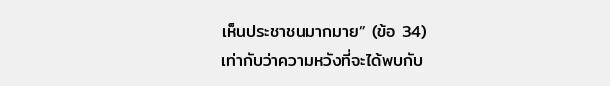เห็นประชาชนมากมาย” (ข้อ 34)
เท่ากับว่าความหวังที่จะได้พบกับ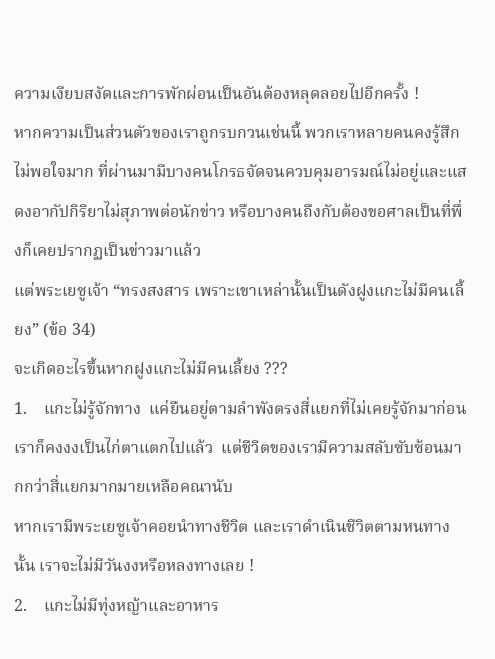ความเงียบสงัดและการพักผ่อนเป็นอันต้องหลุดลอยไปอีกครั้ง !
หากความเป็นส่วนตัวของเราถูกรบกวนเช่นนี้ พวกเราหลายคนคงรู้สึกไม่พอใจมาก ที่ผ่านมามีบางคนโกรธจัดจนควบคุมอารมณ์ไม่อยู่และแสดงอากัปกิริยาไม่สุภาพต่อนักข่าว หรือบางคนถึงกับต้องขอศาลเป็นที่พึ่งก็เคยปรากฏเป็นข่าวมาแล้ว
แต่พระเยซูเจ้า “ทรงสงสาร เพราะเขาเหล่านั้นเป็นดังฝูงแกะไม่มีคนเลี้ยง” (ข้อ 34)
จะเกิดอะไรขึ้นหากฝูงแกะไม่มีคนเลี้ยง ???
1.    แกะไม่รู้จักทาง  แค่ยืนอยู่ตามลำพังตรงสี่แยกที่ไม่เคยรู้จักมาก่อน เราก็คงงงเป็นไก่ตาแตกไปแล้ว  แต่ชีวิตของเรามีความสลับซับซ้อนมากกว่าสี่แยกมากมายเหลือคณานับ
หากเรามีพระเยซูเจ้าคอยนำทางชีวิต และเราดำเนินชีวิตตามหนทางนั้น เราจะไม่มีวันงงหรือหลงทางเลย !
2.    แกะไม่มีทุ่งหญ้าและอาหาร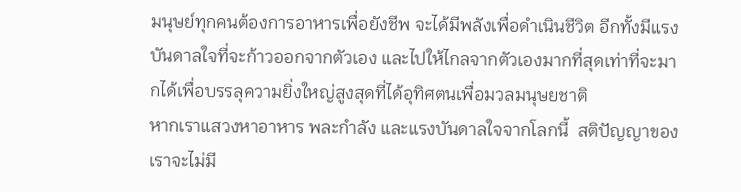มนุษย์ทุกคนต้องการอาหารเพื่อยังชีพ จะได้มีพลังเพื่อดำเนินชีวิต อีกทั้งมีแรงบันดาลใจที่จะก้าวออกจากตัวเอง และไปให้ไกลจากตัวเองมากที่สุดเท่าที่จะมากได้เพื่อบรรลุความยิ่งใหญ่สูงสุดที่ได้อุทิศตนเพื่อมวลมนุษยชาติ
หากเราแสวงหาอาหาร พละกำลัง และแรงบันดาลใจจากโลกนี้  สติปัญญาของเราจะไม่มี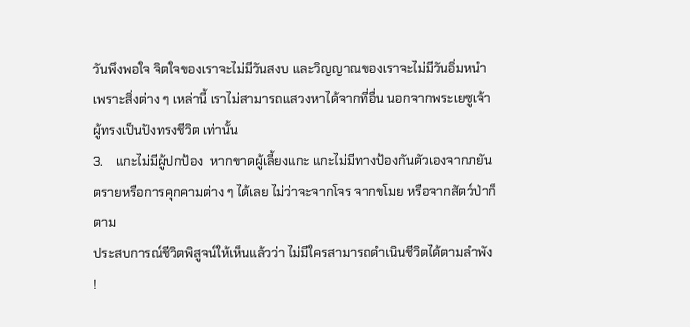วันพึงพอใจ จิตใจของเราจะไม่มีวันสงบ และวิญญาณของเราจะไม่มีวันอิ่มหนำ
เพราะสิ่งต่าง ๆ เหล่านี้ เราไม่สามารถแสวงหาได้จากที่อื่น นอกจากพระเยซูเจ้า ผู้ทรงเป็นปังทรงชีวิต เท่านั้น
3.    แกะไม่มีผู้ปกป้อง  หากขาดผู้เลี้ยงแกะ แกะไม่มีทางป้องกันตัวเองจากภยันตรายหรือการคุกคามต่าง ๆ ได้เลย ไม่ว่าจะจากโจร จากขโมย หรือจากสัตว์ป่าก็ตาม
ประสบการณ์ชีวิตพิสูจน์ให้เห็นแล้วว่า ไม่มีใครสามารถดำเนินชีวิตได้ตามลำพัง !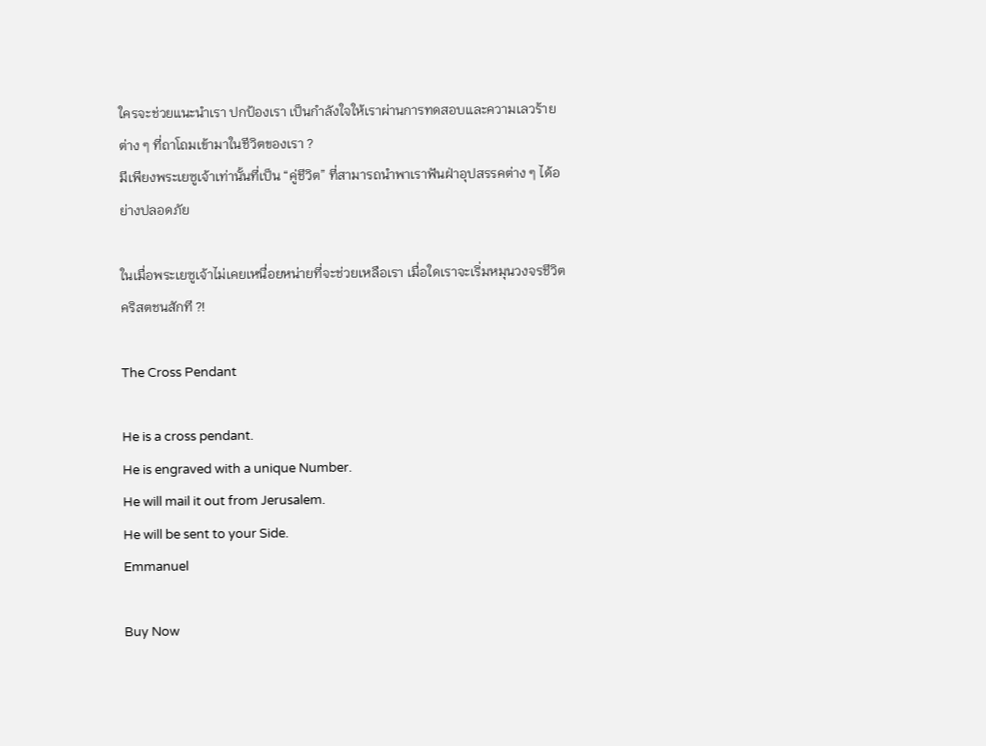ใครจะช่วยแนะนำเรา ปกป้องเรา เป็นกำลังใจให้เราผ่านการทดสอบและความเลวร้ายต่าง ๆ ที่ถาโถมเข้ามาในชีวิตของเรา ?
มีเพียงพระเยซูเจ้าเท่านั้นที่เป็น “คู่ชีวิต” ที่สามารถนำพาเราฟันฝ่าอุปสรรคต่าง ๆ ได้อย่างปลอดภัย

ในเมื่อพระเยซูเจ้าไม่เคยเหนื่อยหน่ายที่จะช่วยเหลือเรา เมื่อใดเราจะเริ่มหมุนวงจรชีวิตคริสตชนสักที ?!

The Cross Pendant

He is a cross pendant.
He is engraved with a unique Number.
He will mail it out from Jerusalem.
He will be sent to your Side.
Emmanuel

Buy Now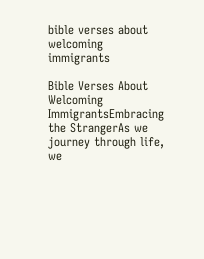bible verses about welcoming immigrants

Bible Verses About Welcoming ImmigrantsEmbracing the StrangerAs we journey through life, we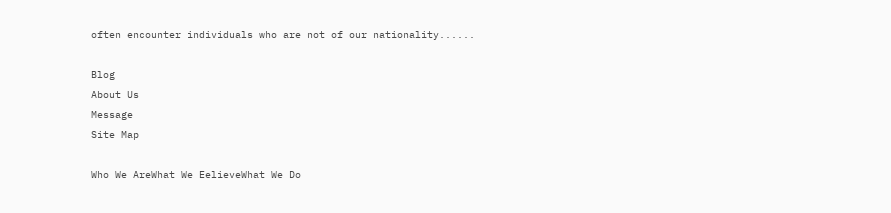often encounter individuals who are not of our nationality......

Blog
About Us
Message
Site Map

Who We AreWhat We EelieveWhat We Do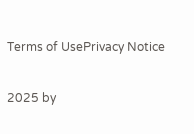Terms of UsePrivacy Notice

2025 by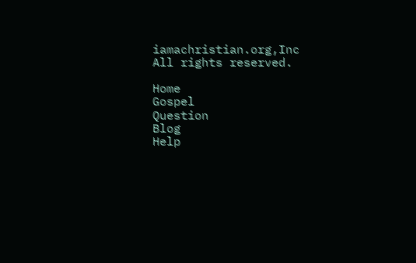iamachristian.org,Inc All rights reserved.

Home
Gospel
Question
Blog
Help